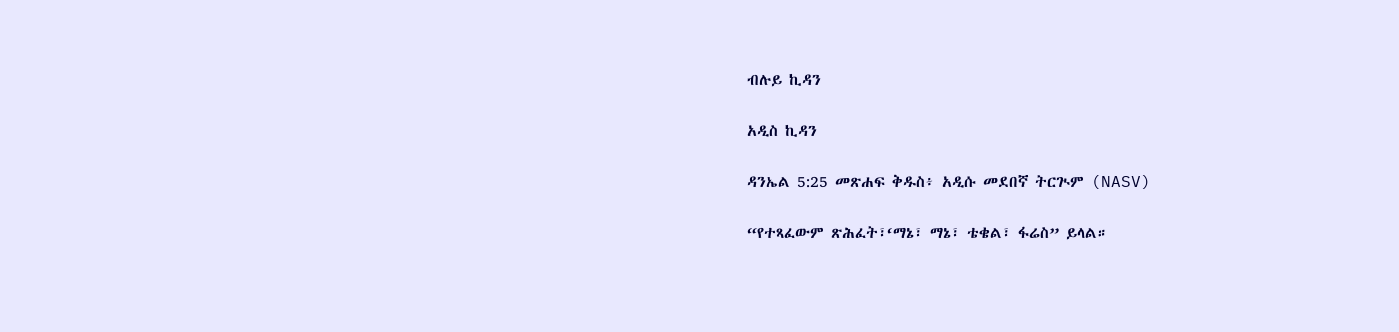ብሉይ ኪዳን

አዲስ ኪዳን

ዳንኤል 5:25 መጽሐፍ ቅዱስ፥ አዲሱ መደበኛ ትርጒም (NASV)

“የተጻፈውም ጽሕፈት፣‘ማኔ፣ ማኔ፣ ቴቄል፣ ፋሬስ” ይላል።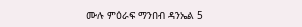ሙሉ ምዕራፍ ማንበብ ዳንኤል 5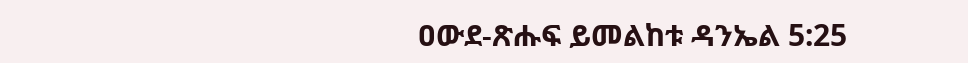ዐውደ-ጽሑፍ ይመልከቱ ዳንኤል 5:25